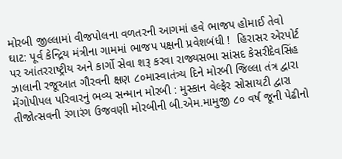મોરબી જીલ્લામાં વીજપોલના વળતરની આગમાં હવે ભાજપ હોમાઈ તેવો ઘાટ: પૂર્વ કેન્દ્રિય મંત્રીના ગામમાં ભાજપ પક્ષની પ્રવેશબંધી !  હિરાસર એરપોર્ટ પર આંતરરાષ્ટ્રીય અને કાર્ગો સેવા શરૂ કરવા રાજ્યસભા સાંસદ કેસરીદેવસિંહ ઝાલાની રજૂઆત ગૌરવની ક્ષણ ૮૦માસ્વાતંત્ર્ય દિને મોરબી જિલ્લા તંત્ર દ્વારા મેંગોપીપલ પરિવારનું ભવ્ય સન્માન મોરબી : મુસ્કાન વેલ્ફેર સોસાયટી દ્વારા તીજોત્સવની રંગારંગ ઉજવણી મોરબીની બી.એમ.મામુજી ૮૦ વર્ષ જૂની પેઢીનો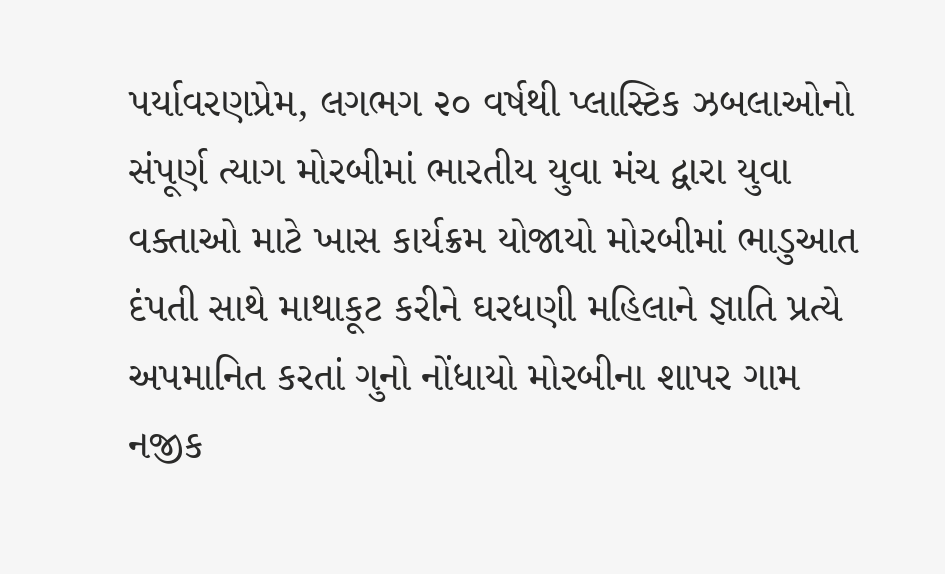પર્યાવરણપ્રેમ, લગભગ ૨૦ વર્ષથી પ્લાસ્ટિક ઝબલાઓનો સંપૂર્ણ ત્યાગ મોરબીમાં ભારતીય યુવા મંચ દ્વારા યુવા વક્તાઓ માટે ખાસ કાર્યક્રમ યોજાયો મોરબીમાં ભાડુઆત દંપતી સાથે માથાકૂટ કરીને ઘરધણી મહિલાને જ્ઞાતિ પ્રત્યે અપમાનિત કરતાં ગુનો નોંધાયો મોરબીના શાપર ગામ નજીક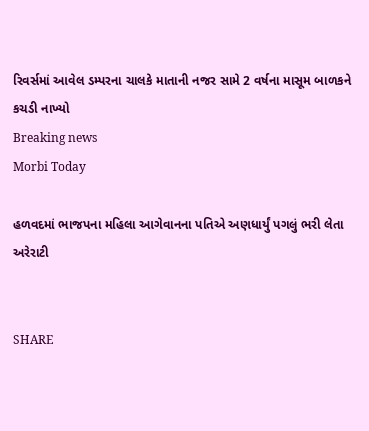રિવર્સમાં આવેલ ડમ્પરના ચાલકે માતાની નજર સામે 2 વર્ષના માસૂમ બાળકને કચડી નાખ્યો
Breaking news
Morbi Today

હળવદમાં ભાજપના મહિલા આગેવાનના પતિએ અણધાર્યું પગલું ભરી લેતા અરેરાટી


SHARE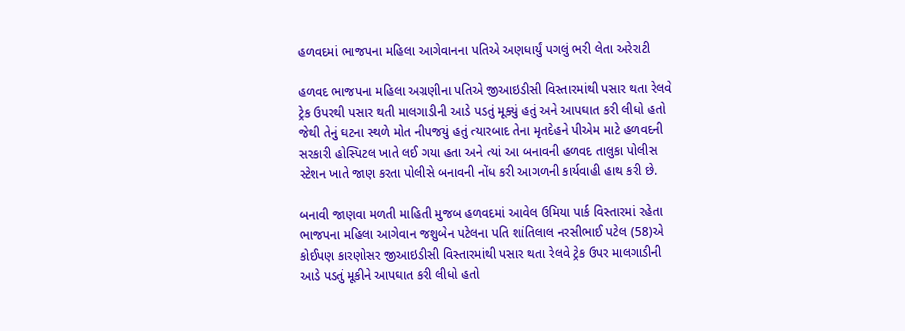હળવદમાં ભાજપના મહિલા આગેવાનના પતિએ અણધાર્યું પગલું ભરી લેતા અરેરાટી

હળવદ ભાજપના મહિલા અગ્રણીના પતિએ જીઆઇડીસી વિસ્તારમાંથી પસાર થતા રેલવે ટ્રેક ઉપરથી પસાર થતી માલગાડીની આડે પડતું મૂક્યું હતું અને આપઘાત કરી લીધો હતો જેથી તેનું ઘટના સ્થળે મોત નીપજયું હતું ત્યારબાદ તેના મૃતદેહને પીએમ માટે હળવદની સરકારી હોસ્પિટલ ખાતે લઈ ગયા હતા અને ત્યાં આ બનાવની હળવદ તાલુકા પોલીસ સ્ટેશન ખાતે જાણ કરતા પોલીસે બનાવની નોંધ કરી આગળની કાર્યવાહી હાથ કરી છે.

બનાવી જાણવા મળતી માહિતી મુજબ હળવદમાં આવેલ ઉમિયા પાર્ક વિસ્તારમાં રહેતા ભાજપના મહિલા આગેવાન જશુબેન પટેલના પતિ શાંતિલાલ નરસીભાઈ પટેલ (58)એ કોઈપણ કારણોસર જીઆઇડીસી વિસ્તારમાંથી પસાર થતા રેલવે ટ્રેક ઉપર માલગાડીની આડે પડતું મૂકીને આપઘાત કરી લીધો હતો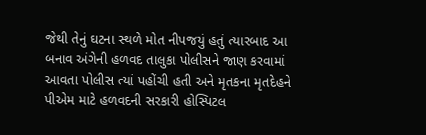જેથી તેનું ઘટના સ્થળે મોત નીપજયું હતું ત્યારબાદ આ બનાવ અંગેની હળવદ તાલુકા પોલીસને જાણ કરવામાં આવતા પોલીસ ત્યાં પહોંચી હતી અને મૃતકના મૃતદેહને પીએમ માટે હળવદની સરકારી હોસ્પિટલ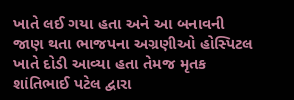ખાતે લઈ ગયા હતા અને આ બનાવની જાણ થતા ભાજપના અગ્રણીઓ હોસ્પિટલ ખાતે દોડી આવ્યા હતા તેમજ મૃતક શાંતિભાઈ પટેલ દ્વારા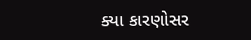ક્યા કારણોસર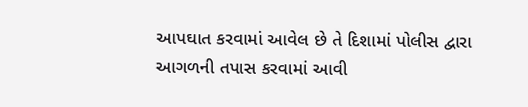આપઘાત કરવામાં આવેલ છે તે દિશામાં પોલીસ દ્વારા આગળની તપાસ કરવામાં આવી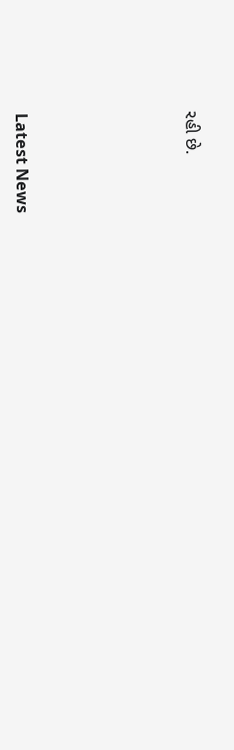રહી છે.






Latest News